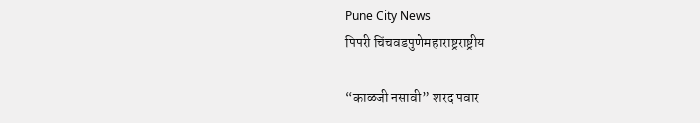Pune City News
पिपरी चिंचवडपुणेमहाराष्ट्रराष्ट्रीय

“काळजी नसावी” शरद पवार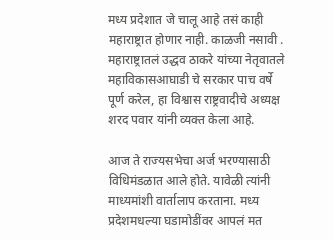मध्य प्रदेशात जे चालू आहे तसं काही महाराष्ट्रात होणार नाही. काळजी नसावी . महाराष्ट्रातलं उद्धव ठाकरे यांच्या नेतृवातले महाविकासआघाडी चे सरकार पाच वर्षे पूर्ण करेल, हा विश्वास राष्ट्रवादीचे अध्यक्ष शरद पवार यांनी व्यक्त केला आहे.

आज ते राज्यसभेचा अर्ज भरण्यासाठी विधिमंडळात आले होते. यावेळी त्यांनी माध्यमांशी वार्तालाप करताना. मध्य प्रदेशमधल्या घडामोडींवर आपलं मत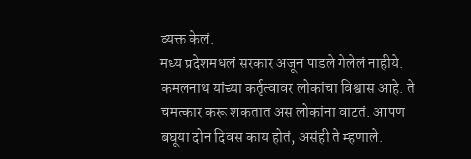व्यक्त केलं.
मध्य प्रदेशमधलं सरकार अजून पाडले गेलेलं नाहीये. कमलनाथ यांच्या कर्तृत्वावर लोकांचा विश्वास आहे. ते चमत्कार करू शकतात अस लोकांना वाटतं. आपण बघूया दोन दिवस काय होतं, असंही ते म्हणाले.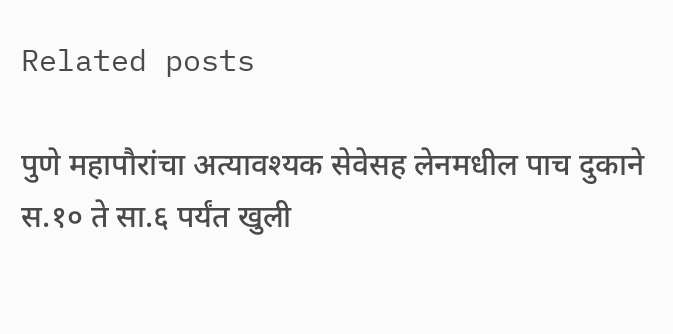Related posts

पुणे महापौरांचा अत्यावश्यक सेवेसह लेनमधील पाच दुकाने स.१० ते सा.६ पर्यंत खुली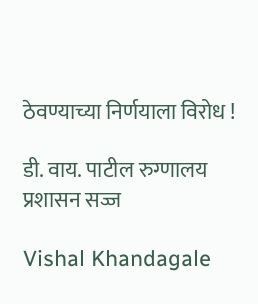ठेवण्याच्या निर्णयाला विरोध !

डी. वाय. पाटील रुग्णालय प्रशासन सज्ज

Vishal Khandagale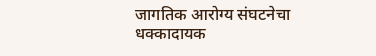जागतिक आरोग्य संघटनेचा धक्कादायक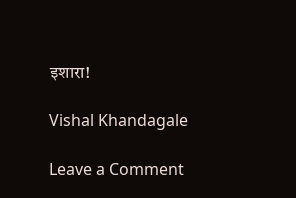इशारा!

Vishal Khandagale

Leave a Comment